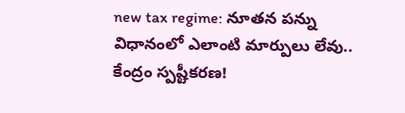new tax regime: నూతన పన్ను విధానంలో ఎలాంటి మార్పులు లేవు.. కేంద్రం స్పష్టీకరణ!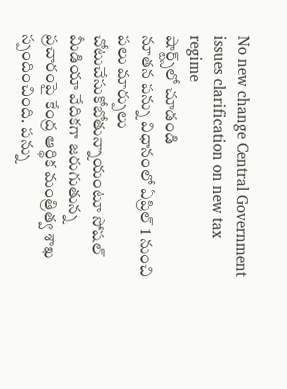No new change Central Government issues clarification on new tax regime
షార్ట్స్‌లో చూడండి
నూతన పన్ను విధానంలో ఏప్రిల్ 1 నుంచి పలు మార్పులు చోటుచేసుకోబోతున్నాయంటూ సోషల్ మీడియా వేదికగా జరుగుతున్న ప్రచారంపై కేంద్ర ఆర్థిక మంత్రిత్వ శాఖ స్పందించింది. పన్ను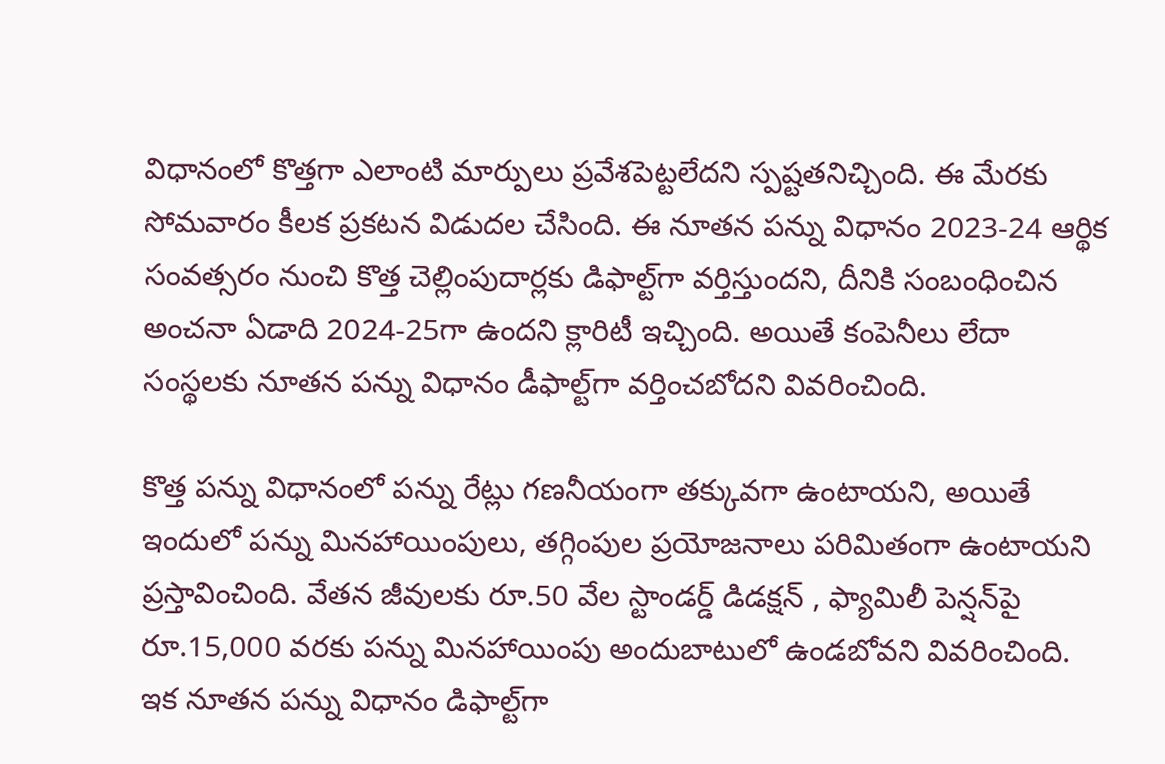విధానంలో కొత్తగా ఎలాంటి మార్పులు ప్రవేశపెట్టలేదని స్పష్టతనిచ్చింది. ఈ మేరకు సోమవారం కీలక ప్రకటన విడుదల చేసింది. ఈ నూతన పన్ను విధానం 2023-24 ఆర్థిక సంవత్సరం నుంచి కొత్త చెల్లింపుదార్లకు డిఫాల్ట్‌గా వర్తిస్తుందని, దీనికి సంబంధించిన అంచనా ఏడాది 2024-25గా ఉందని క్లారిటీ ఇచ్చింది. అయితే కంపెనీలు లేదా సంస్థలకు నూతన పన్ను విధానం డీఫాల్ట్‌గా వర్తించబోదని వివరించింది.

కొత్త పన్ను విధానంలో పన్ను రేట్లు గణనీయంగా తక్కువగా ఉంటాయని, అయితే ఇందులో పన్ను మినహాయింపులు, తగ్గింపుల ప్రయోజనాలు పరిమితంగా ఉంటాయని ప్రస్తావించింది. వేతన జీవులకు రూ.50 వేల స్టాండర్డ్ డిడక్షన్ , ఫ్యామిలీ పెన్షన్‌పై రూ.15,000 వరకు పన్ను మినహాయింపు అందుబాటులో ఉండబోవని వివరించింది. ఇక నూతన పన్ను విధానం డిఫాల్ట్‌గా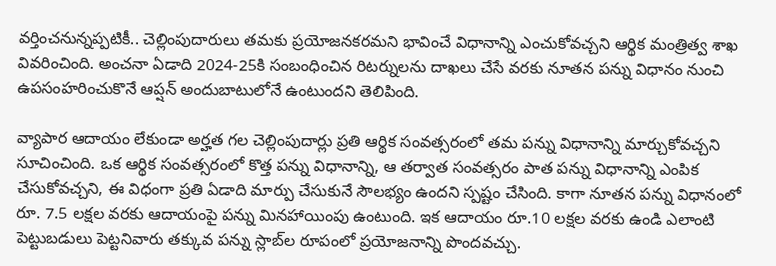వర్తించనున్నప్పటికీ.. చెల్లింపుదారులు తమకు ప్రయోజనకరమని భావించే విధానాన్ని ఎంచుకోవచ్చని ఆర్థిక మంత్రిత్వ శాఖ వివరించింది. అంచనా ఏడాది 2024-25కి సంబంధించిన రిటర్నులను దాఖలు చేసే వరకు నూతన పన్ను విధానం నుంచి ఉపసంహరించుకొనే ఆప్షన్ అందుబాటులోనే ఉంటుందని తెలిపింది.

వ్యాపార ఆదాయం లేకుండా అర్హత గల చెల్లింపుదార్లు ప్రతి ఆర్థిక సంవత్సరంలో తమ పన్ను విధానాన్ని మార్చుకోవచ్చని సూచించింది. ఒక ఆర్థిక సంవత్సరంలో కొత్త పన్ను విధానాన్ని, ఆ తర్వాత సంవత్సరం పాత పన్ను విధానాన్ని ఎంపిక చేసుకోవచ్చని, ఈ విధంగా ప్రతి ఏడాది మార్పు చేసుకునే సౌలభ్యం ఉందని స్పష్టం చేసింది. కాగా నూతన పన్ను విధానంలో రూ. 7.5 లక్షల వరకు ఆదాయంపై పన్ను మినహాయింపు ఉంటుంది. ఇక ఆదాయం రూ.10 లక్షల వరకు ఉండి ఎలాంటి పెట్టుబడులు పెట్టనివారు తక్కువ పన్ను స్లాబ్‌ల రూపంలో ప్రయోజనాన్ని పొందవచ్చు.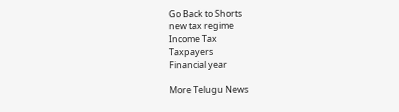Go Back to Shorts
new tax regime
Income Tax
Taxpayers
Financial year

More Telugu News